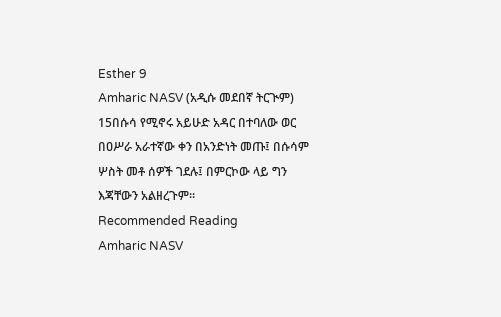Esther 9
Amharic NASV (አዲሱ መደበኛ ትርጒም)
15በሱሳ የሚኖሩ አይሁድ አዳር በተባለው ወር በዐሥራ አራተኛው ቀን በአንድነት መጡ፤ በሱሳም ሦስት መቶ ሰዎች ገደሉ፤ በምርኮው ላይ ግን እጃቸውን አልዘረጉም።
Recommended Reading
Amharic NASV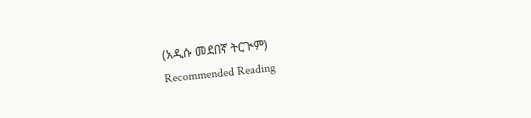(አዲሱ መደበኛ ትርጒም)
Recommended Reading